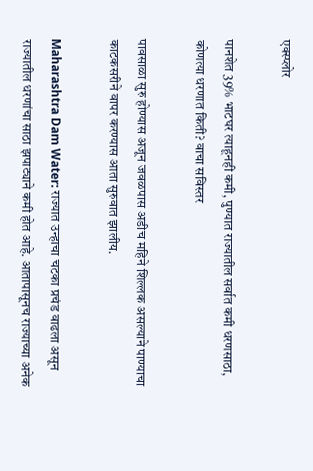एक्स्प्लोर

पानशेत 39% भाटघर त्याहूनही कमी, पुण्यात राज्यातील सर्वात कमी धरणसाठा, कोणत्या धरणात किती? वाचा सविस्तर

पावसाळा सुरु होण्यास अजून जवळपास अडीच महिने शिल्लक असल्याने पाण्याचा काटकसरीने वापर करण्यास आता सुरुवात झालीय.

Maharashtra Dam Water: राज्यात उन्हाचा चटका प्रचंड वाढला असून राज्यातील धरणांचा साठा झपाट्याने कमी होत आहे. आतापासूनच राज्याच्या अनेक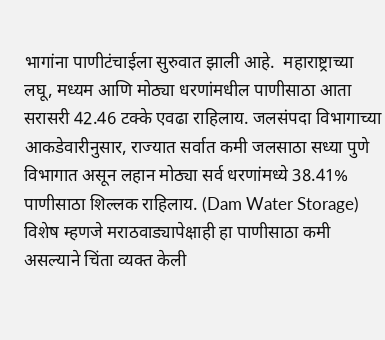भागांना पाणीटंचाईला सुरुवात झाली आहे.  महाराष्ट्राच्या लघू, मध्यम आणि मोठ्या धरणांमधील पाणीसाठा आता  सरासरी 42.46 टक्के एवढा राहिलाय. जलसंपदा विभागाच्या आकडेवारीनुसार, राज्यात सर्वात कमी जलसाठा सध्या पुणे विभागात असून लहान मोठ्या सर्व धरणांमध्ये 38.41% पाणीसाठा शिल्लक राहिलाय. (Dam Water Storage) विशेष म्हणजे मराठवाड्यापेक्षाही हा पाणीसाठा कमी असल्याने चिंता व्यक्त केली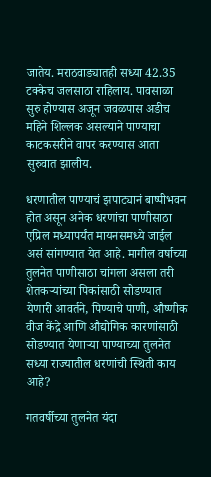जातेय. मराठवाड्यातही सध्या 42.35 टक्केच जलसाठा राहिलाय. पावसाळा सुरु होण्यास अजून जवळपास अडीच महिने शिल्लक असल्याने पाण्याचा काटकसरीने वापर करण्यास आता सुरुवात झालीय.

धरणातील पाण्याचं झपाट्यानं बाष्पीभवन होत असून अनेक धरणांचा पाणीसाठा एप्रिल मध्यापर्यंत मायनसमध्ये जाईल असं सांगण्यात येत आहे. मागील वर्षाच्या तुलनेत पाणीसाठा चांगला असला तरी शेतकऱ्यांच्या पिकांसाठी सोडण्यात येणारी आवर्तने, पिण्याचे पाणी, औष्णीक वीज केंद्रे आणि औद्योगिक कारणांसाठी सोडण्यात येणाऱ्या पाण्याच्या तुलनेत सध्या राज्यातील धरणांची स्थिती काय आहे?

गतवर्षीच्या तुलनेत यंदा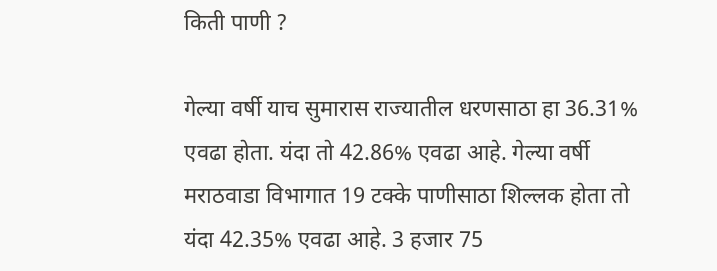किती पाणी ?

गेल्या वर्षी याच सुमारास राज्यातील धरणसाठा हा 36.31% एवढा होता. यंदा तो 42.86% एवढा आहे. गेल्या वर्षी मराठवाडा विभागात 19 टक्के पाणीसाठा शिल्लक होता तो यंदा 42.35% एवढा आहे. 3 हजार 75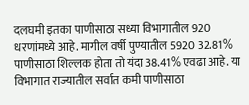दलघमी इतका पाणीसाठा सध्या विभागातील 920 धरणांमध्ये आहे. मागील वर्षी पुण्यातील 5920 32.81% पाणीसाठा शिल्लक होता तो यंदा 38.41% एवढा आहे. या विभागात राज्यातील सर्वात कमी पाणीसाठा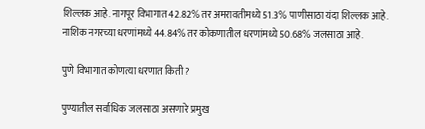शिल्लक आहे. नागपूर विभागात 42.82% तर अमरावतीमध्ये 51.3% पाणीसाठा यंदा शिल्लक आहे. नाशिक नगरच्या धरणांमध्ये 44.84% तर कोकणातील धरणांमध्ये 50.68% जलसाठा आहे.

पुणे विभागात कोणत्या धरणात किती?

पुण्यातील सर्वाधिक जलसाठा असणारे प्रमुख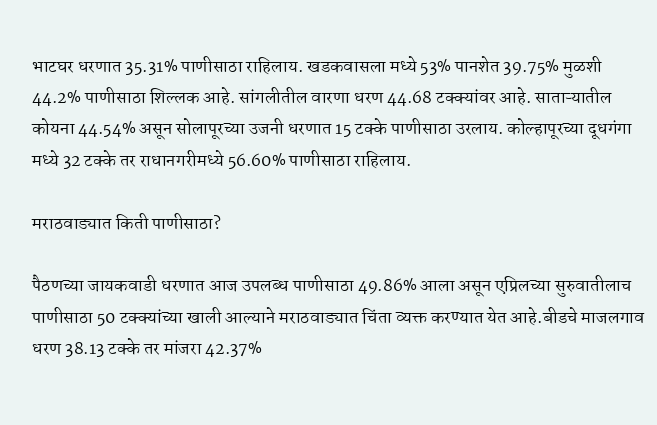भाटघर धरणात 35.31% पाणीसाठा राहिलाय. खडकवासला मध्ये 53% पानशेत 39.75% मुळशी 44.2% पाणीसाठा शिल्लक आहे. सांगलीतील वारणा धरण 44.68 टक्क्यांवर आहे. साताऱ्यातील कोयना 44.54% असून सोलापूरच्या उजनी धरणात 15 टक्के पाणीसाठा उरलाय. कोल्हापूरच्या दूधगंगा मध्ये 32 टक्के तर राधानगरीमध्ये 56.60% पाणीसाठा राहिलाय.

मराठवाड्यात किती पाणीसाठा?

पैठणच्या जायकवाडी धरणात आज उपलब्ध पाणीसाठा 49.86% आला असून एप्रिलच्या सुरुवातीलाच पाणीसाठा 50 टक्क्यांच्या खाली आल्याने मराठवाड्यात चिंता व्यक्त करण्यात येत आहे.बीडचे माजलगाव धरण 38.13 टक्के तर मांजरा 42.37%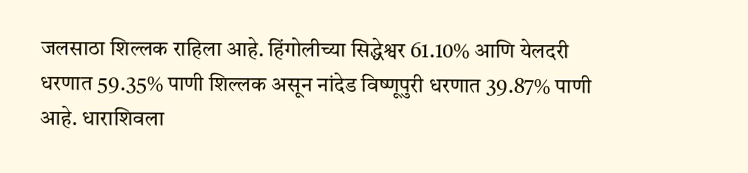जलसाठा शिल्लक राहिला आहे. हिंगोलीच्या सिद्धेश्वर 61.10% आणि येलदरी धरणात 59.35% पाणी शिल्लक असून नांदेड विष्णूपुरी धरणात 39.87% पाणी आहे. धाराशिवला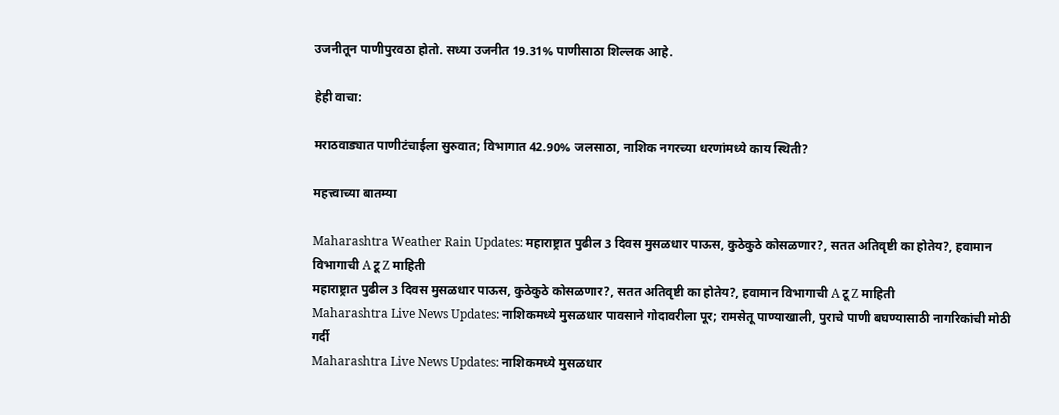उजनीतून पाणीपुरवठा होतो. सध्या उजनीत 19.31% पाणीसाठा शिल्लक आहे.

हेही वाचा:

मराठवाड्यात पाणीटंचाईला सुरुवात; विभागात 42.90% जलसाठा, नाशिक नगरच्या धरणांमध्ये काय स्थिती?

महत्त्वाच्या बातम्या

Maharashtra Weather Rain Updates: महाराष्ट्रात पुढील 3 दिवस मुसळधार पाऊस, कुठेकुठे कोसळणार?, सतत अतिवृष्टी का होतेय?, हवामान विभागाची A टू Z माहिती
महाराष्ट्रात पुढील 3 दिवस मुसळधार पाऊस, कुठेकुठे कोसळणार?, सतत अतिवृष्टी का होतेय?, हवामान विभागाची A टू Z माहिती
Maharashtra Live News Updates: नाशिकमध्ये मुसळधार पावसाने गोदावरीला पूर; रामसेतू पाण्याखाली, पुराचे पाणी बघण्यासाठी नागरिकांची मोठी गर्दी
Maharashtra Live News Updates: नाशिकमध्ये मुसळधार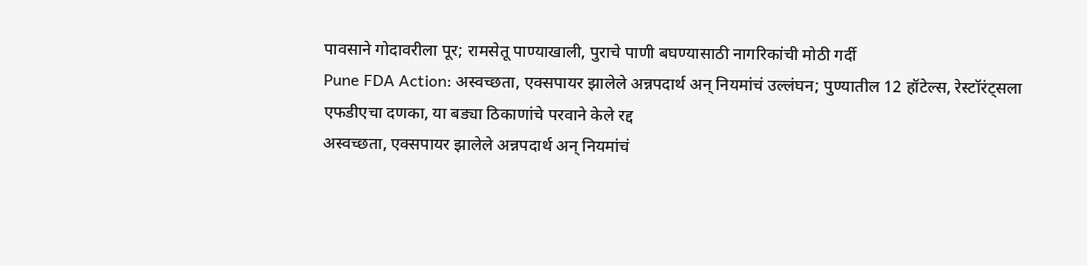पावसाने गोदावरीला पूर; रामसेतू पाण्याखाली, पुराचे पाणी बघण्यासाठी नागरिकांची मोठी गर्दी
Pune FDA Action: अस्वच्छता, एक्सपायर झालेले अन्नपदार्थ अन् नियमांचं उल्लंघन; पुण्यातील 12 हॉटेल्स, रेस्टॉरंट्सला एफडीएचा दणका, या बड्या ठिकाणांचे परवाने केले रद्द
अस्वच्छता, एक्सपायर झालेले अन्नपदार्थ अन् नियमांचं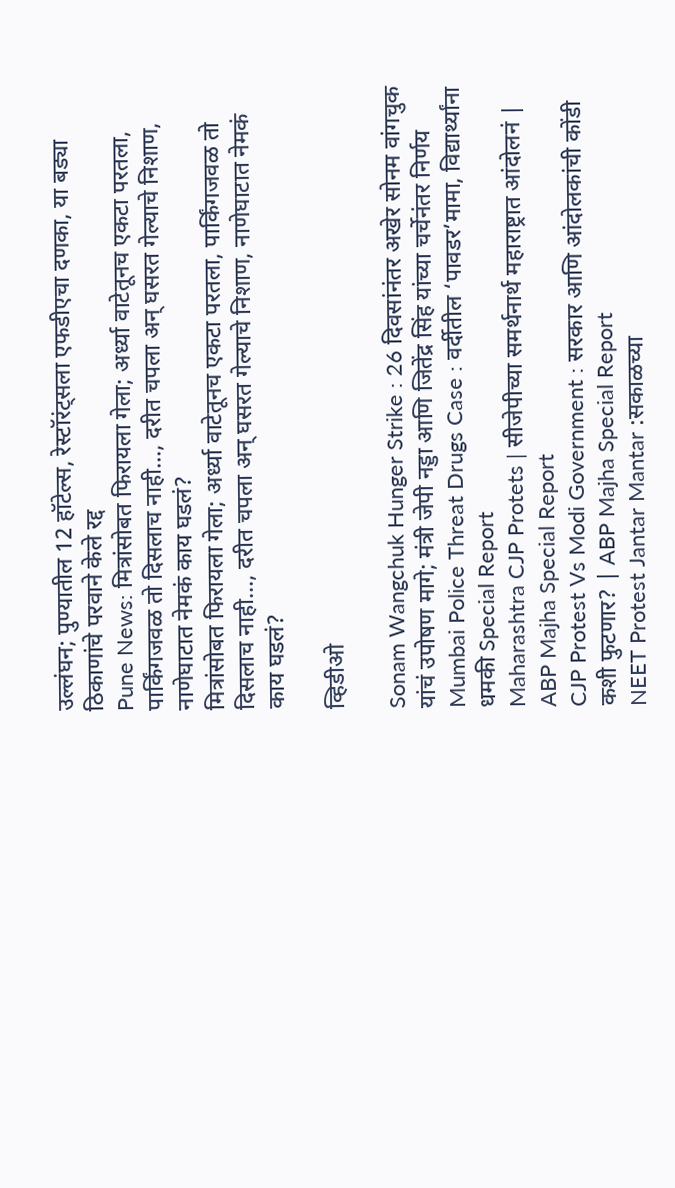उल्लंघन; पुण्यातील 12 हॉटेल्स, रेस्टॉरंट्सला एफडीएचा दणका, या बड्या ठिकाणांचे परवाने केले रद्द
Pune News: मित्रांसोबत फिरायला गेला; अर्ध्या वाटेतूनच एकटा परतला, पार्किंगजवळ तो दिसलाच नाही..., दरीत चपला अन् घसरत गेल्याचे निशाण, नाणेघाटात नेमकं काय घडलं?
मित्रांसोबत फिरायला गेला; अर्ध्या वाटेतूनच एकटा परतला, पार्किंगजवळ तो दिसलाच नाही..., दरीत चपला अन् घसरत गेल्याचे निशाण, नाणेघाटात नेमकं काय घडलं?

व्हिडीओ

Sonam Wangchuk Hunger Strike : 26 दिवसांनंतर अखेर सोनम वांगचुक यांचं उपोषण मागे; मंत्री जेपी नड्डा आणि जितेंद्र सिंह यांच्या चर्चेनंतर निर्णय
Mumbai Police Threat Drugs Case : वर्दीतील ‘पावडर’मामा, विद्यार्थ्यांना धमकी Special Report
Maharashtra CJP Protets | सीजेपीच्या समर्थनार्थ महाराष्ट्रात आंदोलनं | ABP Majha Special Report
CJP Protest Vs Modi Government : सरकार आणि आंदोलकांची कोंडी कशी फुटणार? | ABP Majha Special Report
NEET Protest Jantar Mantar :सकाळच्या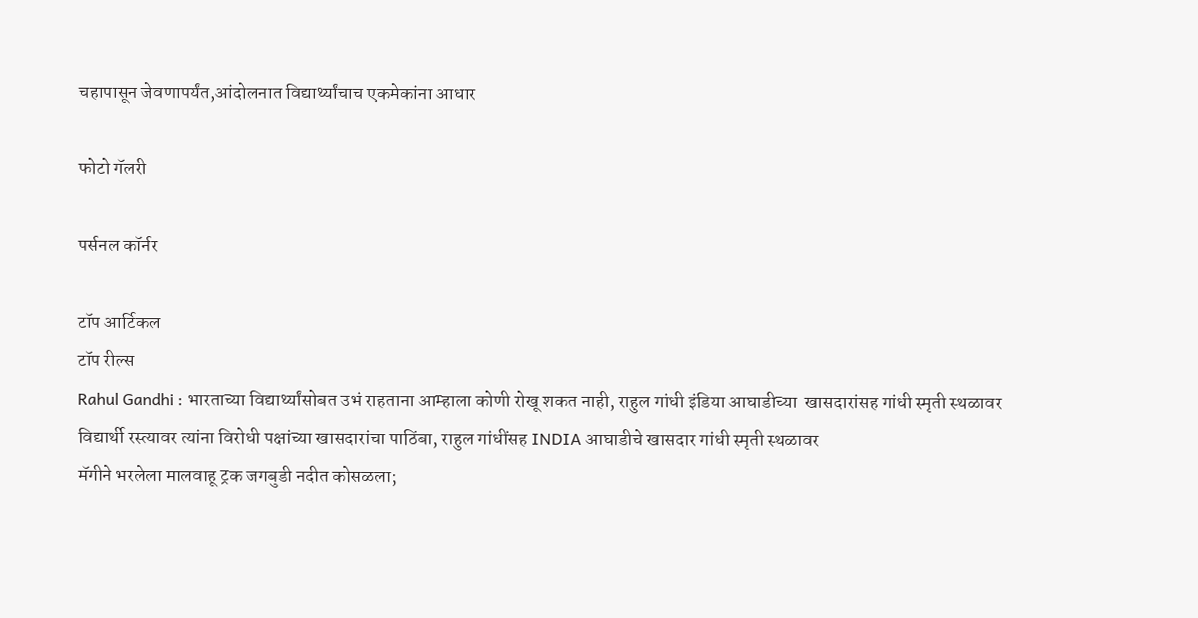चहापासून जेवणापर्यंत,आंदोलनात विद्यार्थ्यांचाच एकमेकांना आधार

फोटो गॅलरी

पर्सनल कॉर्नर

टॉप आर्टिकल
टॉप रील्स
Rahul Gandhi : भारताच्या विद्यार्थ्यांसोबत उभं राहताना आम्हाला कोणी रोखू शकत नाही, राहुल गांधी इंडिया आघाडीच्या  खासदारांसह गांधी स्मृती स्थळावर
विद्यार्थी रस्त्यावर त्यांना विरोधी पक्षांच्या खासदारांचा पाठिंबा, राहुल गांधींसह INDIA आघाडीचे खासदार गांधी स्मृती स्थळावर
मॅगीने भरलेला मालवाहू ट्रक जगबुडी नदीत कोसळला;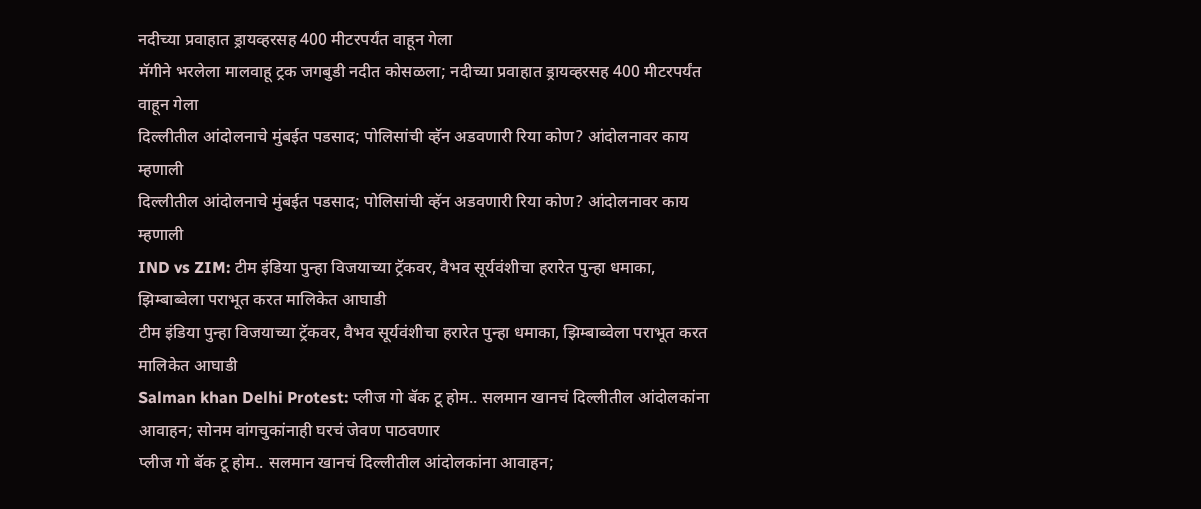नदीच्या प्रवाहात ड्रायव्हरसह 400 मीटरपर्यंत वाहून गेला
मॅगीने भरलेला मालवाहू ट्रक जगबुडी नदीत कोसळला; नदीच्या प्रवाहात ड्रायव्हरसह 400 मीटरपर्यंत वाहून गेला
दिल्लीतील आंदोलनाचे मुंबईत पडसाद; पोलिसांची व्हॅन अडवणारी रिया कोण? आंदोलनावर काय म्हणाली
दिल्लीतील आंदोलनाचे मुंबईत पडसाद; पोलिसांची व्हॅन अडवणारी रिया कोण? आंदोलनावर काय म्हणाली
IND vs ZIM: टीम इंडिया पुन्हा विजयाच्या ट्रॅकवर, वैभव सूर्यवंशीचा हरारेत पुन्हा धमाका, झिम्बाब्वेला पराभूत करत मालिकेत आघाडी
टीम इंडिया पुन्हा विजयाच्या ट्रॅकवर, वैभव सूर्यवंशीचा हरारेत पुन्हा धमाका, झिम्बाब्वेला पराभूत करत मालिकेत आघाडी
Salman khan Delhi Protest: प्लीज गो बॅक टू होम.. सलमान खानचं दिल्लीतील आंदोलकांना आवाहन; सोनम वांगचुकांनाही घरचं जेवण पाठवणार
प्लीज गो बॅक टू होम.. सलमान खानचं दिल्लीतील आंदोलकांना आवाहन;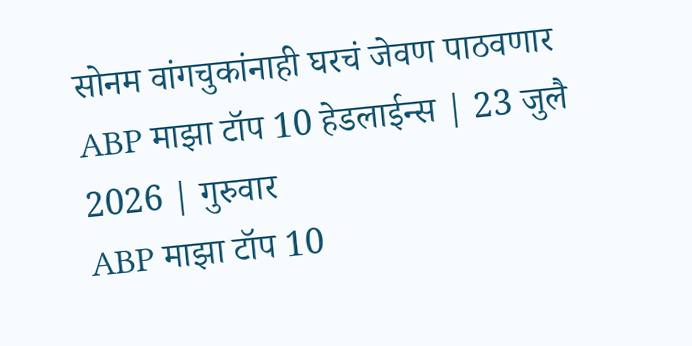सोनम वांगचुकांनाही घरचं जेवण पाठवणार
ABP माझा टॉप 10 हेडलाईन्स | 23 जुलै 2026 | गुरुवार
ABP माझा टॉप 10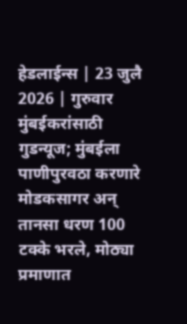हेडलाईन्स | 23 जुलै 2026 | गुरुवार
मुंबईकरांसाठी गुडन्यूज; मुंबईला पाणीपुरवठा करणारे मोडकसागर अन् तानसा धरण 100 टक्के भरले, मोठ्या प्रमाणात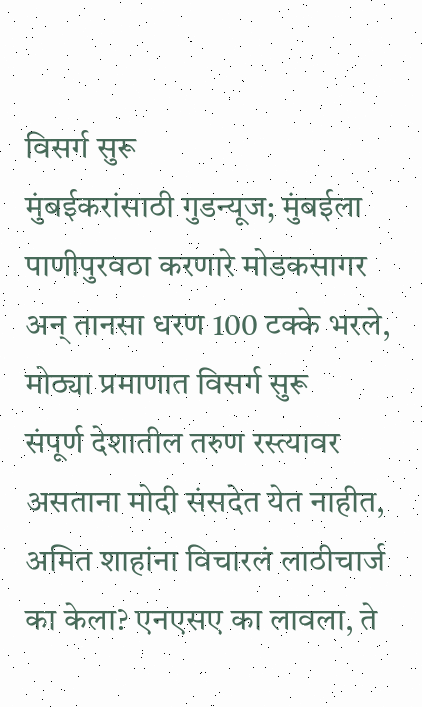विसर्ग सुरू
मुंबईकरांसाठी गुडन्यूज; मुंबईला पाणीपुरवठा करणारे मोडकसागर अन् तानसा धरण 100 टक्के भरले, मोठ्या प्रमाणात विसर्ग सुरू
संपूर्ण देशातील तरुण रस्त्यावर असताना मोदी संसदेत येत नाहीत, अमित शाहांना विचारलं लाठीचार्ज का केला? एनएसए का लावला, ते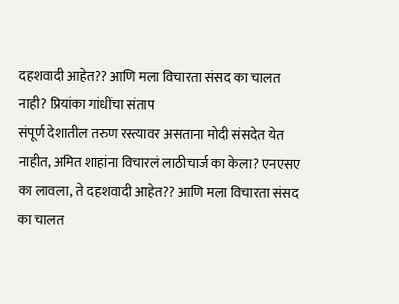दहशवादी आहेत?? आणि मला विचारता संसद का चालत नाही? प्रियांका गांधींचा संताप
संपूर्ण देशातील तरुण रस्त्यावर असताना मोदी संसदेत येत नाहीत, अमित शाहांना विचारलं लाठीचार्ज का केला? एनएसए का लावला, ते दहशवादी आहेत?? आणि मला विचारता संसद का चालत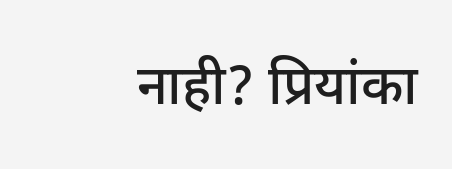नाही? प्रियांका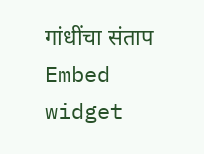गांधींचा संताप
Embed widget